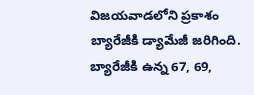విజయవాడలోని ప్రకాశం బ్యారేజీకి డ్యామేజీ జరిగింది. బ్యారేజీకి ఉన్న 67, 69,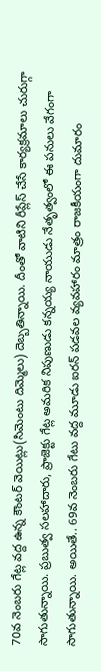70వ నెంబరు గేట్ల వద్ద ఉన్న కౌంటర్ వెయిట్లు(సిమెంటు దిమ్మెలు) దెబ్బతిన్నాయి. దీంతో వాటిని రీప్లేస్ చేసే కార్యక్రమాలు చురుగ్గా సాగుతున్నాయి. ప్రబుత్వ సలహాదారు, ప్రాజెక్టు గేట్ల అమరిక నిపుణుడు కన్నయ్య నాయుడు నేతృత్వంలో ఈ పనులు వేగంగా సాగుతున్నాయి. అయితే.. 69వ నెంబరు గేటు వద్ద మూడు ఐరన్ పడవల వ్యవహారం మాత్రం రాజకీయంగా దుమారం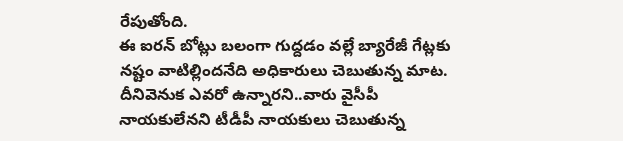రేపుతోంది.
ఈ ఐరన్ బోట్లు బలంగా గుద్దడం వల్లే బ్యారేజీ గేట్లకు నష్టం వాటిల్లిందనేది అధికారులు చెబుతున్న మాట. దీనివెనుక ఎవరో ఉన్నారని..వారు వైసీపీ నాయకులేనని టీడీపీ నాయకులు చెబుతున్న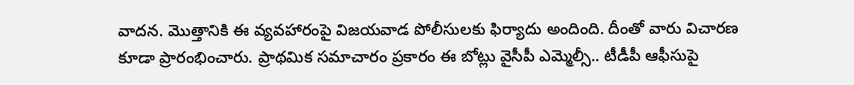వాదన. మొత్తానికి ఈ వ్యవహారంపై విజయవాడ పోలీసులకు ఫిర్యాదు అందింది. దీంతో వారు విచారణ కూడా ప్రారంభించారు. ప్రాథమిక సమాచారం ప్రకారం ఈ బోట్లు వైసీపీ ఎమ్మెల్సీ.. టీడీపీ ఆఫీసుపై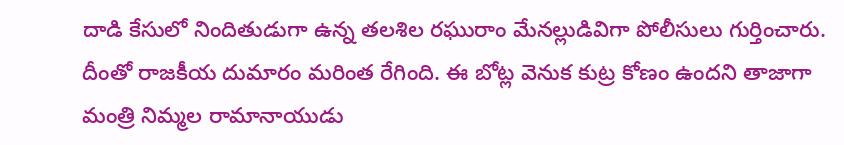దాడి కేసులో నిందితుడుగా ఉన్న తలశిల రఘురాం మేనల్లుడివిగా పోలీసులు గుర్తించారు.
దీంతో రాజకీయ దుమారం మరింత రేగింది. ఈ బోట్ల వెనుక కుట్ర కోణం ఉందని తాజాగా మంత్రి నిమ్మల రామానాయుడు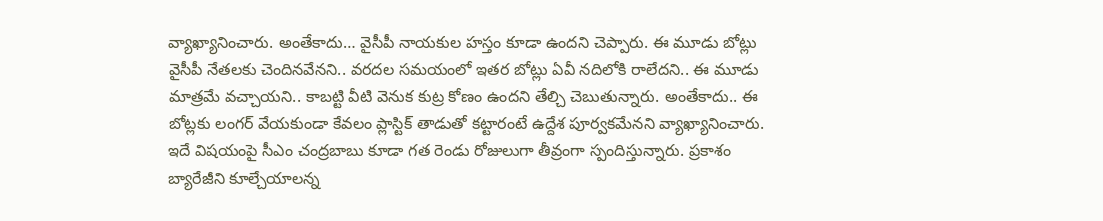వ్యాఖ్యానించారు. అంతేకాదు… వైసీపీ నాయకుల హస్తం కూడా ఉందని చెప్పారు. ఈ మూడు బోట్లు వైసీపీ నేతలకు చెందినవేనని.. వరదల సమయంలో ఇతర బోట్లు ఏవీ నదిలోకి రాలేదని.. ఈ మూడు మాత్రమే వచ్చాయని.. కాబట్టి వీటి వెనుక కుట్ర కోణం ఉందని తేల్చి చెబుతున్నారు. అంతేకాదు.. ఈ బోట్లకు లంగర్ వేయకుండా కేవలం ప్లాస్టిక్ తాడుతో కట్టారంటే ఉద్దేశ పూర్వకమేనని వ్యాఖ్యానించారు.
ఇదే విషయంపై సీఎం చంద్రబాబు కూడా గత రెండు రోజులుగా తీవ్రంగా స్పందిస్తున్నారు. ప్రకాశం బ్యారేజీని కూల్చేయాలన్న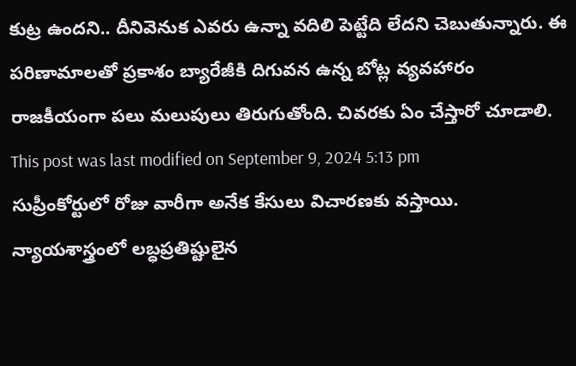కుట్ర ఉందని.. దీనివెనుక ఎవరు ఉన్నా వదిలి పెట్టేది లేదని చెబుతున్నారు. ఈ పరిణామాలతో ప్రకాశం బ్యారేజీకి దిగువన ఉన్న బోట్ల వ్యవహారం రాజకీయంగా పలు మలుపులు తిరుగుతోంది. చివరకు ఏం చేస్తారో చూడాలి.
This post was last modified on September 9, 2024 5:13 pm
సుప్రీంకోర్టులో రోజు వారీగా అనేక కేసులు విచారణకు వస్తాయి. న్యాయశాస్త్రంలో లబ్ధప్రతిష్టులైన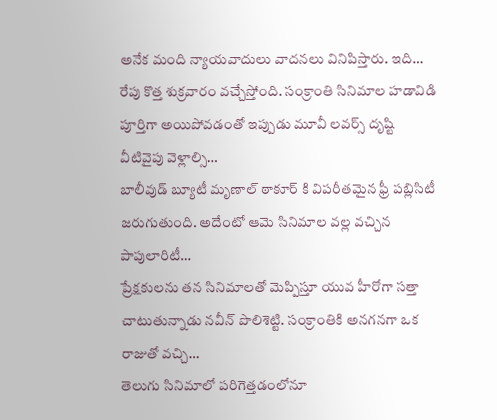అనేక మంది న్యాయవాదులు వాదనలు వినిపిస్తారు. ఇది…
రేపు కొత్త శుక్రవారం వచ్చేస్తోంది. సంక్రాంతి సినిమాల హడావిడి పూర్తిగా అయిపోవడంతో ఇప్పుడు మూవీ లవర్స్ దృష్టి వీటివైపు వెళ్లాల్సి…
బాలీవుడ్ బ్యూటీ మృణాల్ ఠాకూర్ కి విపరీతమైన ఫ్రీ పబ్లిసిటీ జరుగుతుంది. అదేంటో ఆమె సినిమాల వల్ల వచ్చిన పాపులారిటీ…
ప్రేక్షకులను తన సినిమాలతో మెప్పిస్తూ యువ హీరోగా సత్తా చాటుతున్నాడు నవీన్ పొలిశెట్టి. సంక్రాంతికి అనగనగా ఒక రాజుతో వచ్చి…
తెలుగు సినిమాలో పరిగెత్తడంలోనూ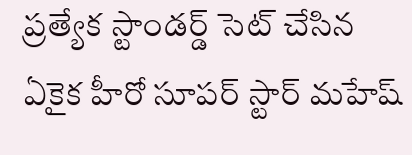ప్రత్యేక స్టాండర్డ్ సెట్ చేసిన ఏకైక హీరో సూపర్ స్టార్ మహేష్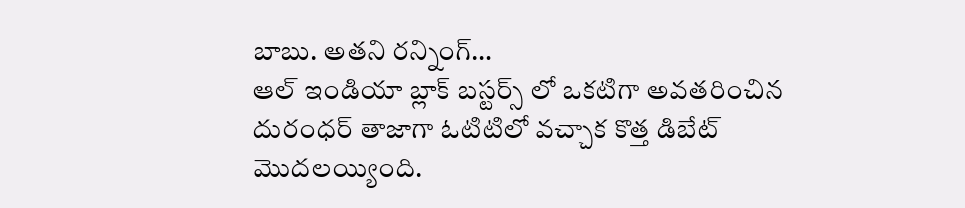బాబు. అతని రన్నింగ్…
ఆల్ ఇండియా బ్లాక్ బస్టర్స్ లో ఒకటిగా అవతరించిన దురంధర్ తాజాగా ఓటిటిలో వచ్చాక కొత్త డిబేట్ మొదలయ్యింది.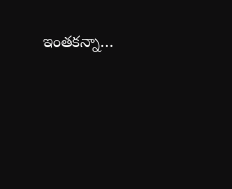ఇంతకన్నా…